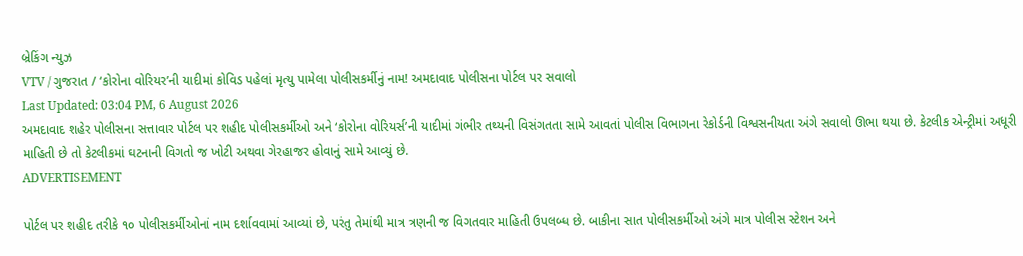બ્રેકિંગ ન્યુઝ
VTV / ગુજરાત / ‘કોરોના વોરિયર’ની યાદીમાં કોવિડ પહેલાં મૃત્યુ પામેલા પોલીસકર્મીનું નામ! અમદાવાદ પોલીસના પોર્ટલ પર સવાલો
Last Updated: 03:04 PM, 6 August 2026
અમદાવાદ શહેર પોલીસના સત્તાવાર પોર્ટલ પર શહીદ પોલીસકર્મીઓ અને ‘કોરોના વોરિયર્સ’ની યાદીમાં ગંભીર તથ્યની વિસંગતતા સામે આવતાં પોલીસ વિભાગના રેકોર્ડની વિશ્વસનીયતા અંગે સવાલો ઊભા થયા છે. કેટલીક એન્ટ્રીમાં અધૂરી માહિતી છે તો કેટલીકમાં ઘટનાની વિગતો જ ખોટી અથવા ગેરહાજર હોવાનું સામે આવ્યું છે.
ADVERTISEMENT

પોર્ટલ પર શહીદ તરીકે ૧૦ પોલીસકર્મીઓનાં નામ દર્શાવવામાં આવ્યાં છે, પરંતુ તેમાંથી માત્ર ત્રણની જ વિગતવાર માહિતી ઉપલબ્ધ છે. બાકીના સાત પોલીસકર્મીઓ અંગે માત્ર પોલીસ સ્ટેશન અને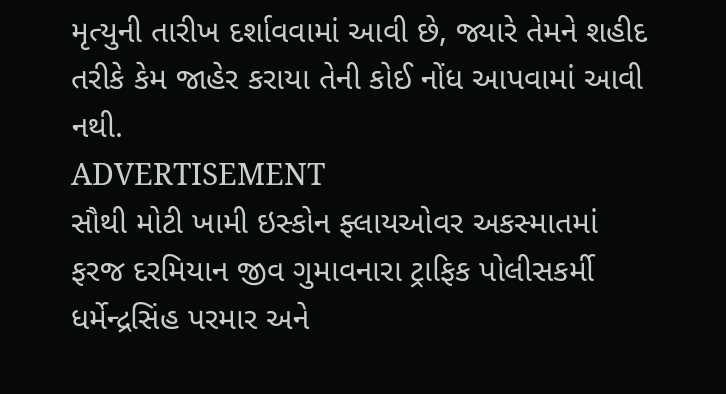મૃત્યુની તારીખ દર્શાવવામાં આવી છે, જ્યારે તેમને શહીદ તરીકે કેમ જાહેર કરાયા તેની કોઈ નોંધ આપવામાં આવી નથી.
ADVERTISEMENT
સૌથી મોટી ખામી ઇસ્કોન ફ્લાયઓવર અકસ્માતમાં ફરજ દરમિયાન જીવ ગુમાવનારા ટ્રાફિક પોલીસકર્મી ધર્મેન્દ્રસિંહ પરમાર અને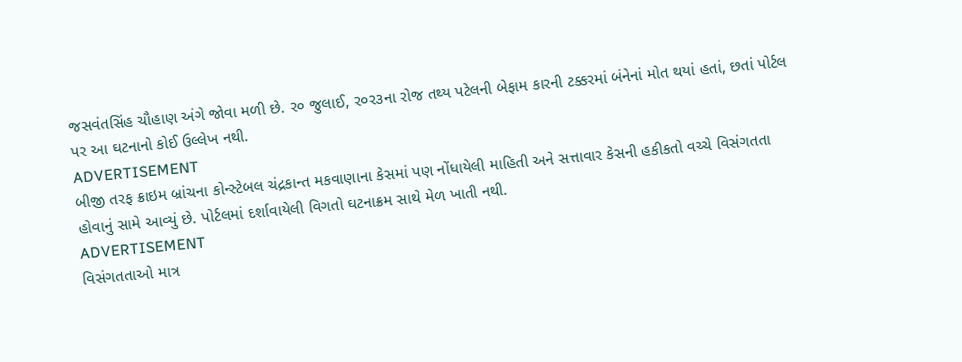જસવંતસિંહ ચૌહાણ અંગે જોવા મળી છે. ર૦ જુલાઈ, ર૦ર૩ના રોજ તથ્ય પટેલની બેફામ કારની ટક્કરમાં બંનેનાં મોત થયાં હતાં, છતાં પોર્ટલ પર આ ઘટનાનો કોઈ ઉલ્લેખ નથી.
ADVERTISEMENT
બીજી તરફ ક્રાઇમ બ્રાંચના કોન્સ્ટેબલ ચંદ્રકાન્ત મકવાણાના કેસમાં પણ નોંધાયેલી માહિતી અને સત્તાવાર કેસની હકીકતો વચ્ચે વિસંગતતા હોવાનું સામે આવ્યું છે. પોર્ટલમાં દર્શાવાયેલી વિગતો ઘટનાક્રમ સાથે મેળ ખાતી નથી.
ADVERTISEMENT
વિસંગતતાઓ માત્ર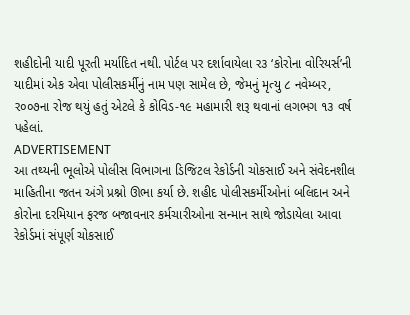શહીદોની યાદી પૂરતી મર્યાદિત નથી. પોર્ટલ પર દર્શાવાયેલા ર૩ ‘કોરોના વોરિયર્સ’ની યાદીમાં એક એવા પોલીસકર્મીનું નામ પણ સામેલ છે, જેમનું મૃત્યુ ૮ નવેમ્બર, ર૦૦૭ના રોજ થયું હતું એટલે કે કોવિડ-૧૯ મહામારી શરૂ થવાનાં લગભગ ૧૩ વર્ષ પહેલાં.
ADVERTISEMENT
આ તથ્યની ભૂલોએ પોલીસ વિભાગના ડિજિટલ રેકોર્ડની ચોકસાઈ અને સંવેદનશીલ માહિતીના જતન અંગે પ્રશ્નો ઊભા કર્યા છે. શહીદ પોલીસકર્મીઓનાં બલિદાન અને કોરોના દરમિયાન ફરજ બજાવનાર કર્મચારીઓના સન્માન સાથે જોડાયેલા આવા રેકોર્ડમાં સંપૂર્ણ ચોકસાઈ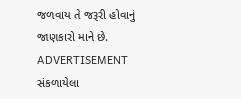જળવાય તે જરૂરી હોવાનું જાણકારો માને છે.
ADVERTISEMENT
સંકળાયેલા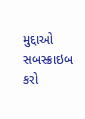મુદ્દાઓ
સબસ્ક્રાઇબ કરો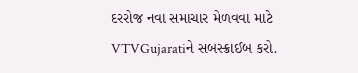દરરોજ નવા સમાચાર મેળવવા માટે VTVGujaratiને સબસ્ક્રાઈબ કરો.